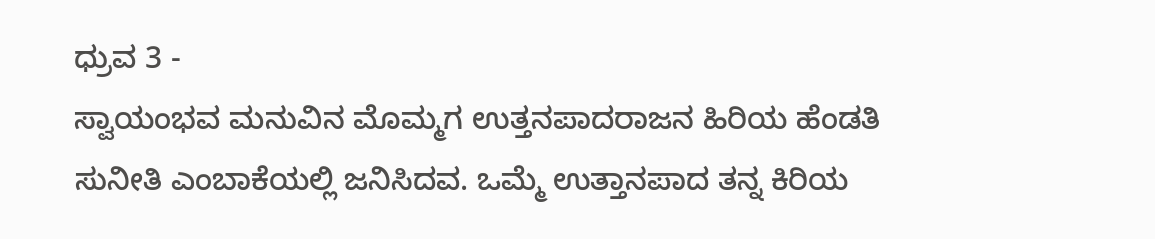ಧ್ರುವ 3 -
ಸ್ವಾಯಂಭವ ಮನುವಿನ ಮೊಮ್ಮಗ ಉತ್ತನಪಾದರಾಜನ ಹಿರಿಯ ಹೆಂಡತಿ ಸುನೀತಿ ಎಂಬಾಕೆಯಲ್ಲಿ ಜನಿಸಿದವ. ಒಮ್ಮೆ ಉತ್ತಾನಪಾದ ತನ್ನ ಕಿರಿಯ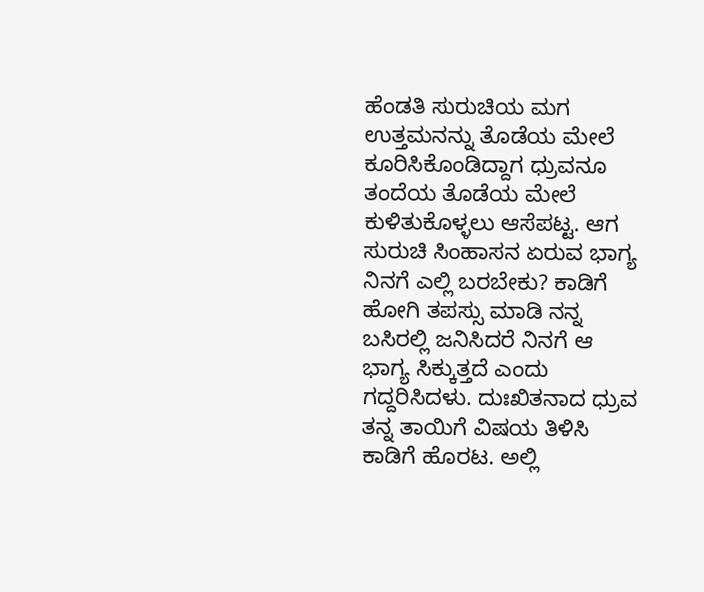ಹೆಂಡತಿ ಸುರುಚಿಯ ಮಗ ಉತ್ತಮನನ್ನು ತೊಡೆಯ ಮೇಲೆ ಕೂರಿಸಿಕೊಂಡಿದ್ದಾಗ ಧ್ರುವನೂ ತಂದೆಯ ತೊಡೆಯ ಮೇಲೆ ಕುಳಿತುಕೊಳ್ಳಲು ಆಸೆಪಟ್ಟ. ಆಗ ಸುರುಚಿ ಸಿಂಹಾಸನ ಏರುವ ಭಾಗ್ಯ ನಿನಗೆ ಎಲ್ಲಿ ಬರಬೇಕು? ಕಾಡಿಗೆ ಹೋಗಿ ತಪಸ್ಸು ಮಾಡಿ ನನ್ನ ಬಸಿರಲ್ಲಿ ಜನಿಸಿದರೆ ನಿನಗೆ ಆ ಭಾಗ್ಯ ಸಿಕ್ಕುತ್ತದೆ ಎಂದು ಗದ್ದರಿಸಿದಳು. ದುಃಖಿತನಾದ ಧ್ರುವ ತನ್ನ ತಾಯಿಗೆ ವಿಷಯ ತಿಳಿಸಿ ಕಾಡಿಗೆ ಹೊರಟ. ಅಲ್ಲಿ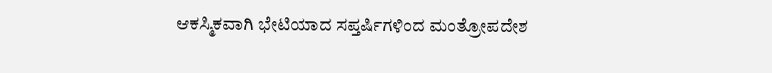ಆಕಸ್ಮಿಕವಾಗಿ ಭೇಟಿಯಾದ ಸಪ್ತರ್ಷಿಗಳಿಂದ ಮಂತ್ರೋಪದೇಶ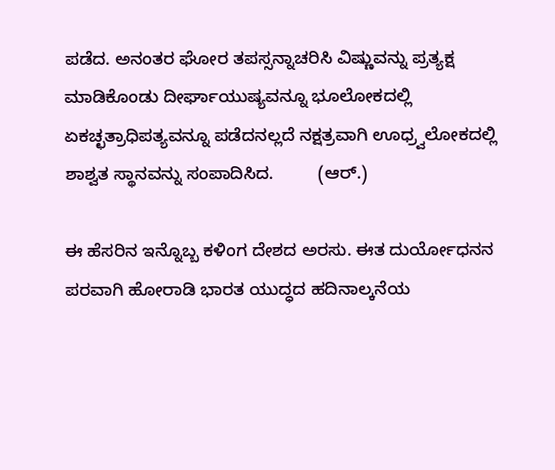ಪಡೆದ. ಅನಂತರ ಘೋರ ತಪಸ್ಸನ್ನಾಚರಿಸಿ ವಿಷ್ಣುವನ್ನು ಪ್ರತ್ಯಕ್ಷ ಮಾಡಿಕೊಂಡು ದೀರ್ಘಾಯುಷ್ಯವನ್ನೂ ಭೂಲೋಕದಲ್ಲಿ ಏಕಚ್ಛತ್ರಾಧಿಪತ್ಯವನ್ನೂ ಪಡೆದನಲ್ಲದೆ ನಕ್ಷತ್ರವಾಗಿ ಊಧ್ರ್ವಲೋಕದಲ್ಲಿ ಶಾಶ್ವತ ಸ್ಥಾನವನ್ನು ಸಂಪಾದಿಸಿದ.         (ಆರ್.)

ಈ ಹೆಸರಿನ ಇನ್ನೊಬ್ಬ ಕಳಿಂಗ ದೇಶದ ಅರಸು. ಈತ ದುರ್ಯೋಧನನ ಪರವಾಗಿ ಹೋರಾಡಿ ಭಾರತ ಯುದ್ಧದ ಹದಿನಾಲ್ಕನೆಯ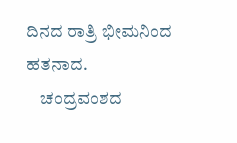ದಿನದ ರಾತ್ರಿ ಭೀಮನಿಂದ ಹತನಾದ.
    ಚಂದ್ರವಂಶದ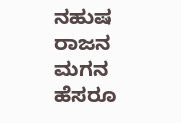ನಹುಷ ರಾಜನ ಮಗನ ಹೆಸರೂ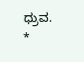ಧ್ರುವ.                            *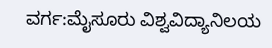ವರ್ಗ:ಮೈಸೂರು ವಿಶ್ವವಿದ್ಯಾನಿಲಯ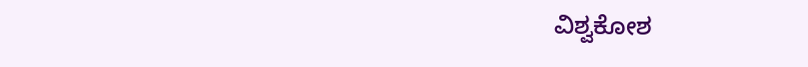ವಿಶ್ವಕೋಶ